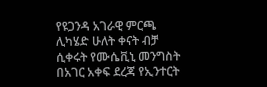የዩጋንዳ አገራዊ ምርጫ ሊካሄድ ሁለት ቀናት ብቻ ሲቀሩት የሙሴቪኒ መንግስት በአገር አቀፍ ደረጃ የኢንተርት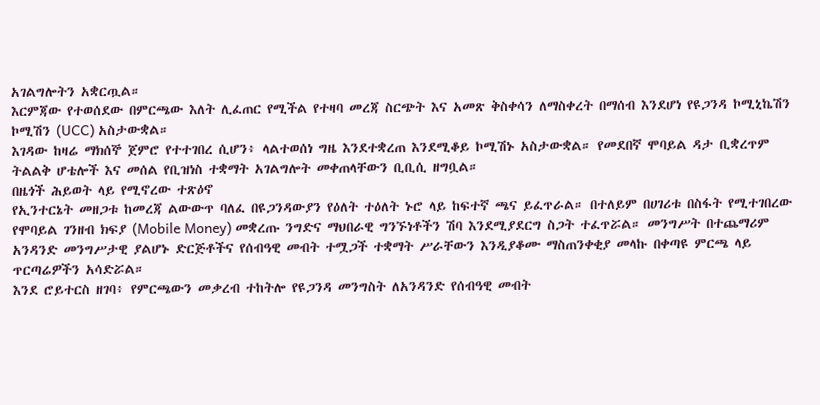አገልግሎትን አቋርጧል።
እርምጃው የተወሰደው በምርጫው እለት ሊፈጠር የሚችል የተዛባ መረጃ ስርጭት እና አመጽ ቅስቀሳን ለማስቀረት በማሰብ እንደሆነ የዩጋንዳ ኮሚኒኬሽን ኮሚሽን (UCC) አስታውቋል።
እገዳው ከዛሬ ማክሰኞ ጀምሮ የተተገበረ ሲሆን፥ ላልተወሰነ ግዜ እንደተቋረጠ እንደሚቆይ ኮሚሽኑ አስታውቋል። የመደበኛ ሞባይል ዳታ ቢቋረጥም ትልልቅ ሆቴሎች እና መሰል የቢዝነስ ተቋማት አገልግሎት መቀጠላቸውን ቢቢሲ ዘግቧል።
በዜጎች ሕይወት ላይ የሚኖረው ተጽዕኖ
የኢንተርኔት መዘጋቱ ከመረጃ ልውውጥ ባለፈ በዩጋንዳውያን የዕለት ተዕለት ኑሮ ላይ ከፍተኛ ጫና ይፈጥራል። በተለይም በሀገሪቱ በስፋት የሚተገበረው የሞባይል ገንዘብ ክፍያ (Mobile Money) መቋረጡ ንግድና ማህበራዊ ግንኙነቶችን ሽባ እንደሚያደርግ ስጋት ተፈጥሯል። መንግሥት በተጨማሪም አንዳንድ መንግሥታዊ ያልሆኑ ድርጅቶችና የሰብዓዊ መብት ተሟጋች ተቋማት ሥራቸውን እንዲያቆሙ ማስጠንቀቂያ መላኩ በቀጣዩ ምርጫ ላይ ጥርጣሬዎችን አሳድሯል።
እንደ ሮይተርስ ዘገባ፥ የምርጫውን መቃረብ ተከትሎ የዩጋንዳ መንግስት ለአንዳንድ የሰብዓዊ መብት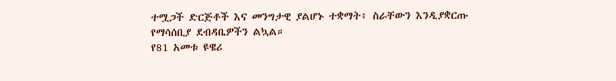ተሟጋች ድርጅቶች እና መንግታዊ ያልሆኑ ተቋማት፥ ስራቸውን እንዲያቋርጡ የማሳሰቢያ ደብዳቤዎችን ልኳል።
የ81 አመቱ ዩዌሪ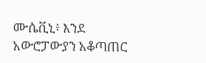ሙሴቪኒ፥ እንደ አውሮፓውያን አቆጣጠር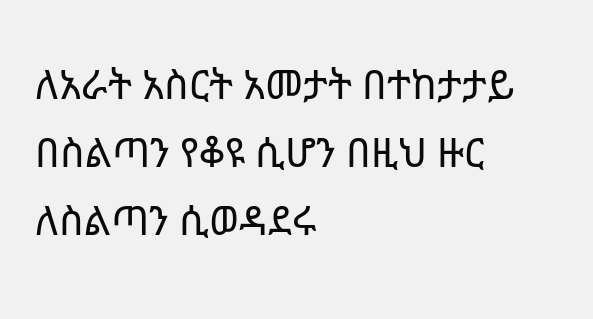ለአራት አስርት አመታት በተከታታይ በስልጣን የቆዩ ሲሆን በዚህ ዙር ለስልጣን ሲወዳደሩ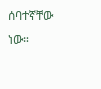ሰባተኛቸው ነው።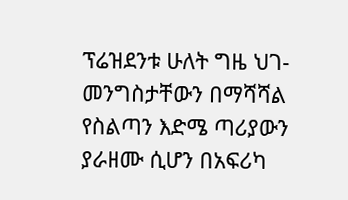ፕሬዝደንቱ ሁለት ግዜ ህገ-መንግስታቸውን በማሻሻል የስልጣን እድሜ ጣሪያውን ያራዘሙ ሲሆን በአፍሪካ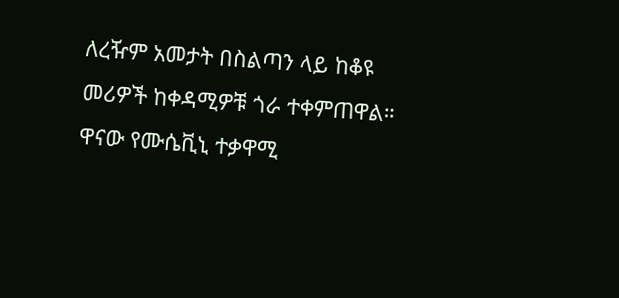ለረዥም አመታት በስልጣን ላይ ከቆዩ መሪዎች ከቀዳሚዎቹ ጎራ ተቀምጠዋል።
ዋናው የሙሴቪኒ ተቃዋሚ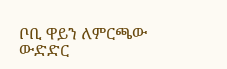ቦቢ ዋይን ለምርጫው ውድድር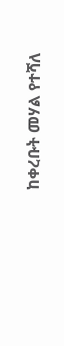ከቀረቡት መሃል የተሻለ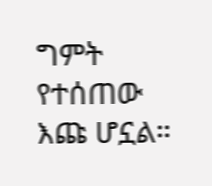ግምት የተሰጠው እጩ ሆኗል።